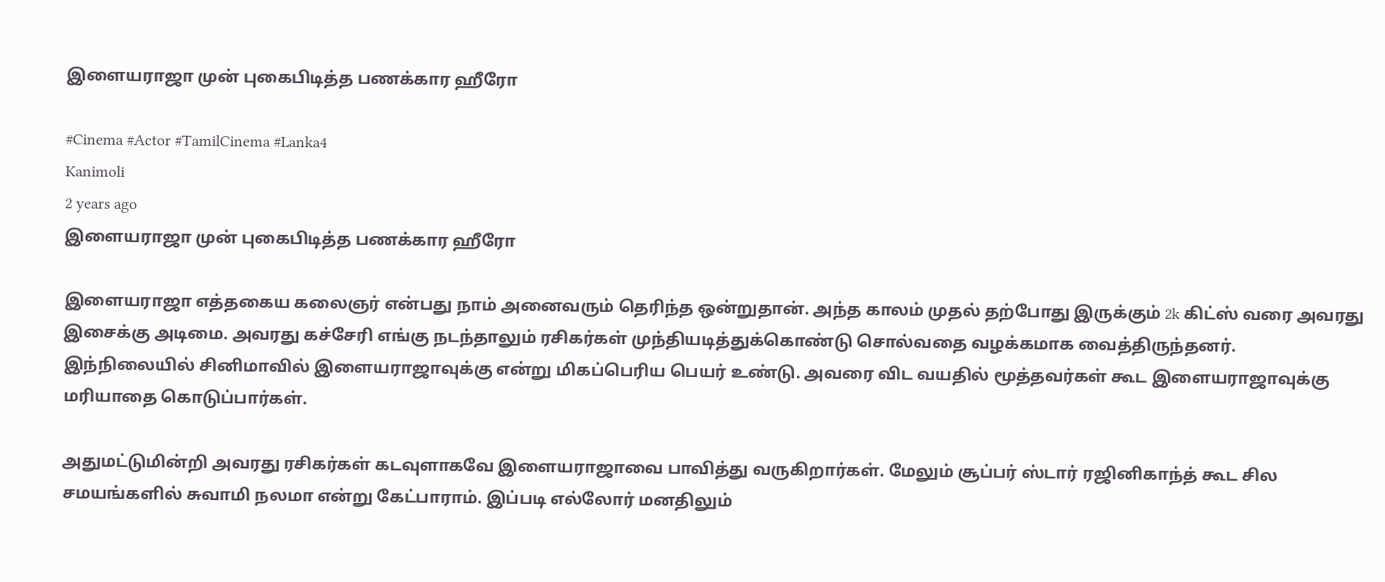இளையராஜா முன் புகைபிடித்த பணக்கார ஹீரோ

#Cinema #Actor #TamilCinema #Lanka4
Kanimoli
2 years ago
இளையராஜா முன் புகைபிடித்த பணக்கார ஹீரோ

இளையராஜா எத்தகைய கலைஞர் என்பது நாம் அனைவரும் தெரிந்த ஒன்றுதான். அந்த காலம் முதல் தற்போது இருக்கும் 2k கிட்ஸ் வரை அவரது இசைக்கு அடிமை. அவரது கச்சேரி எங்கு நடந்தாலும் ரசிகர்கள் முந்தியடித்துக்கொண்டு சொல்வதை வழக்கமாக வைத்திருந்தனர். இந்நிலையில் சினிமாவில் இளையராஜாவுக்கு என்று மிகப்பெரிய பெயர் உண்டு. அவரை விட வயதில் மூத்தவர்கள் கூட இளையராஜாவுக்கு மரியாதை கொடுப்பார்கள்.

அதுமட்டுமின்றி அவரது ரசிகர்கள் கடவுளாகவே இளையராஜாவை பாவித்து வருகிறார்கள். மேலும் சூப்பர் ஸ்டார் ரஜினிகாந்த் கூட சில சமயங்களில் சுவாமி நலமா என்று கேட்பாராம். இப்படி எல்லோர் மனதிலும்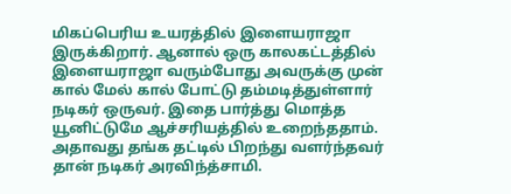மிகப்பெரிய உயரத்தில் இளையராஜா இருக்கிறார். ஆனால் ஒரு காலகட்டத்தில் இளையராஜா வரும்போது அவருக்கு முன் கால் மேல் கால் போட்டு தம்மடித்துள்ளார் நடிகர் ஒருவர். இதை பார்த்து மொத்த யூனிட்டுமே ஆச்சரியத்தில் உறைந்ததாம். அதாவது தங்க தட்டில் பிறந்து வளர்ந்தவர் தான் நடிகர் அரவிந்த்சாமி.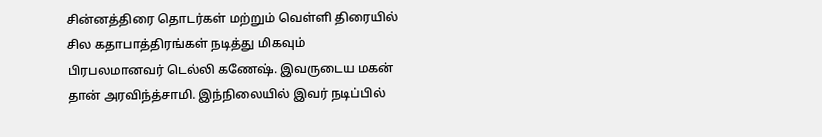சின்னத்திரை தொடர்கள் மற்றும் வெள்ளி திரையில் சில கதாபாத்திரங்கள் நடித்து மிகவும் பிரபலமானவர் டெல்லி கணேஷ். இவருடைய மகன் தான் அரவிந்த்சாமி. இந்நிலையில் இவர் நடிப்பில்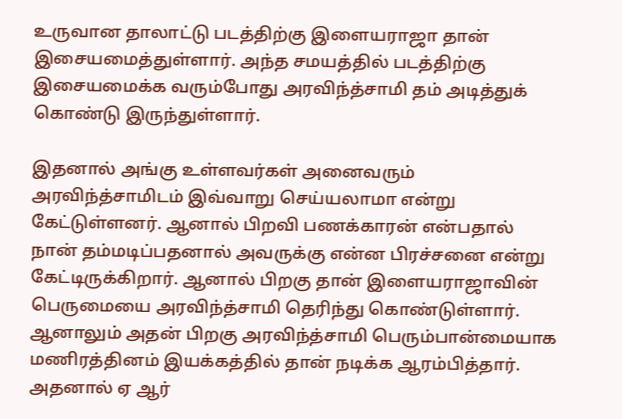உருவான தாலாட்டு படத்திற்கு இளையராஜா தான் இசையமைத்துள்ளார். அந்த சமயத்தில் படத்திற்கு இசையமைக்க வரும்போது அரவிந்த்சாமி தம் அடித்துக் கொண்டு இருந்துள்ளார்.

இதனால் அங்கு உள்ளவர்கள் அனைவரும் அரவிந்த்சாமிடம் இவ்வாறு செய்யலாமா என்று கேட்டுள்ளனர். ஆனால் பிறவி பணக்காரன் என்பதால் நான் தம்மடிப்பதனால் அவருக்கு என்ன பிரச்சனை என்று கேட்டிருக்கிறார். ஆனால் பிறகு தான் இளையராஜாவின் பெருமையை அரவிந்த்சாமி தெரிந்து கொண்டுள்ளார். ஆனாலும் அதன் பிறகு அரவிந்த்சாமி பெரும்பான்மையாக மணிரத்தினம் இயக்கத்தில் தான் நடிக்க ஆரம்பித்தார். அதனால் ஏ ஆர்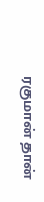ரகுமான் தான்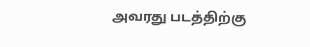அவரது படத்திற்கு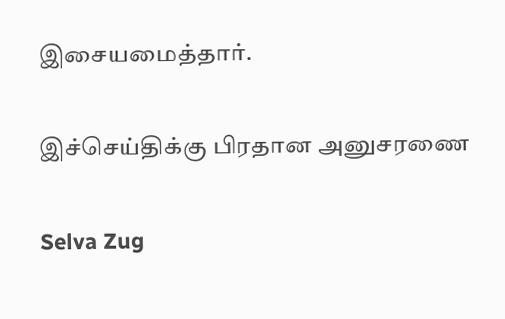இசையமைத்தார்.

இச்செய்திக்கு பிரதான அனுசரணை

Selva Zug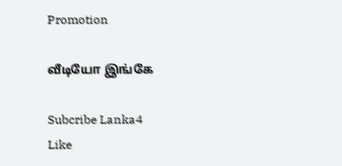Promotion

வீடியோ இங்கே

Subcribe Lanka4
Like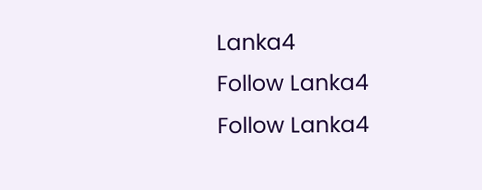Lanka4
Follow Lanka4
Follow Lanka4